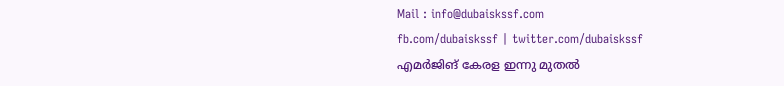Mail : info@dubaiskssf.com
fb.com/dubaiskssf | twitter.com/dubaiskssf
എമര്‍ജിങ് കേരള ഇന്നു മുതല്‍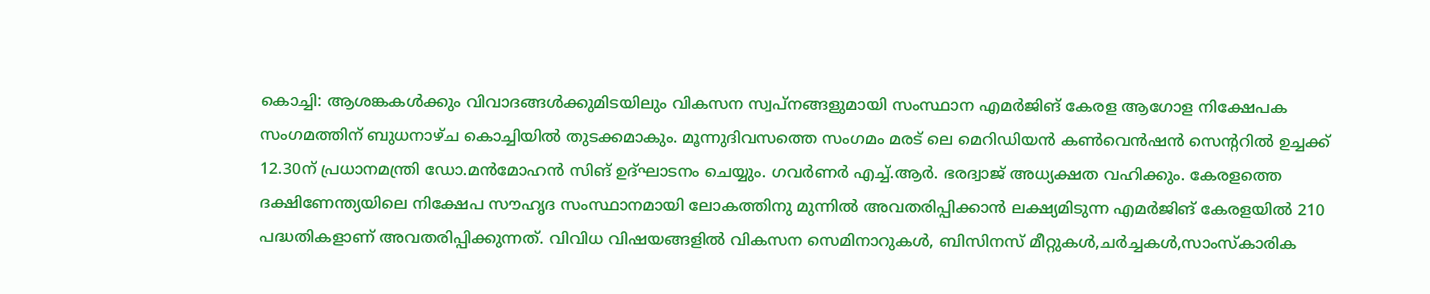കൊച്ചി: ആശങ്കകള്‍ക്കും വിവാദങ്ങള്‍ക്കുമിടയിലും വികസന സ്വപ്നങ്ങളുമായി സംസ്ഥാന എമര്‍ജിങ് കേരള ആഗോള നിക്ഷേപക സംഗമത്തിന് ബുധനാഴ്ച കൊച്ചിയില്‍ തുടക്കമാകും. മൂന്നുദിവസത്തെ സംഗമം മരട് ലെ മെറിഡിയന്‍ കണ്‍വെന്‍ഷന്‍ സെന്‍ററില്‍ ഉച്ചക്ക് 12.30ന് പ്രധാനമന്ത്രി ഡോ.മന്‍മോഹന്‍ സിങ് ഉദ്ഘാടനം ചെയ്യും. ഗവര്‍ണര്‍ എച്ച്.ആര്‍. ഭരദ്വാജ് അധ്യക്ഷത വഹിക്കും. കേരളത്തെ ദക്ഷിണേന്ത്യയിലെ നിക്ഷേപ സൗഹൃദ സംസ്ഥാനമായി ലോകത്തിനു മുന്നില്‍ അവതരിപ്പിക്കാന്‍ ലക്ഷ്യമിടുന്ന എമര്‍ജിങ് കേരളയില്‍ 210 പദ്ധതികളാണ് അവതരിപ്പിക്കുന്നത്. വിവിധ വിഷയങ്ങളില്‍ വികസന സെമിനാറുകള്‍, ബിസിനസ് മീറ്റുകള്‍,ചര്‍ച്ചകള്‍,സാംസ്കാരിക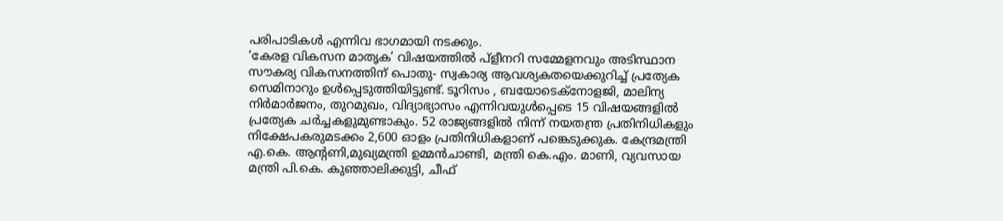പരിപാടികള്‍ എന്നിവ ഭാഗമായി നടക്കും.
‘കേരള വികസന മാതൃക’ വിഷയത്തില്‍ പ്ളീനറി സമ്മേളനവും അടിസ്ഥാന സൗകര്യ വികസനത്തിന് പൊതു- സ്വകാര്യ ആവശ്യകതയെക്കുറിച്ച് പ്രത്യേക സെമിനാറും ഉള്‍പ്പെടുത്തിയിട്ടുണ്ട്. ടൂറിസം , ബയോടെക്നോളജി, മാലിന്യ നിര്‍മാര്‍ജനം, തുറമുഖം, വിദ്യാഭ്യാസം എന്നിവയുള്‍പ്പെടെ 15 വിഷയങ്ങളില്‍ പ്രത്യേക ചര്‍ച്ചകളുമുണ്ടാകും. 52 രാജ്യങ്ങളില്‍ നിന്ന് നയതന്ത്ര പ്രതിനിധികളും നിക്ഷേപകരുമടക്കം 2,600 ഓളം പ്രതിനിധികളാണ് പങ്കെടുക്കുക. കേന്ദ്രമന്ത്രി എ.കെ. ആന്‍റണി,മുഖ്യമന്ത്രി ഉമ്മന്‍ചാണ്ടി, മന്ത്രി കെ.എം. മാണി, വ്യവസായ മന്ത്രി പി.കെ. കുഞ്ഞാലിക്കുട്ടി, ചീഫ്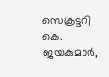സെക്രട്ടറി കെ. ജയകുമാര്‍,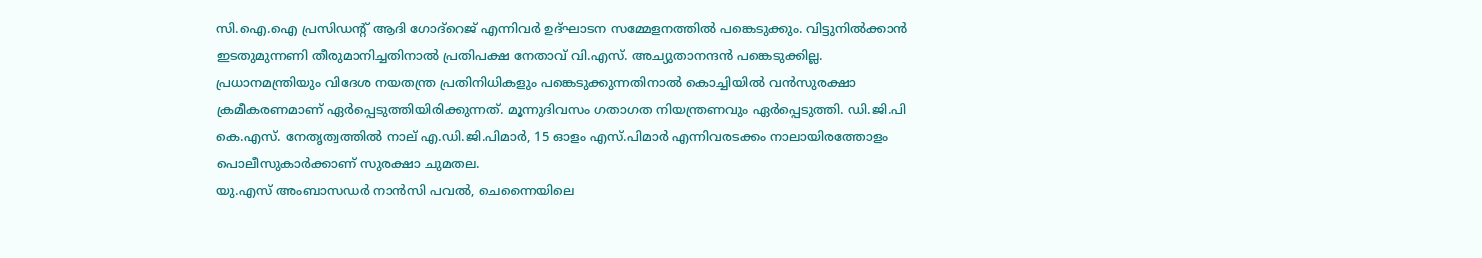സി.ഐ.ഐ പ്രസിഡന്‍റ് ആദി ഗോദ്റെജ് എന്നിവര്‍ ഉദ്ഘാടന സമ്മേളനത്തില്‍ പങ്കെടുക്കും. വിട്ടുനില്‍ക്കാന്‍ ഇടതുമുന്നണി തീരുമാനിച്ചതിനാല്‍ പ്രതിപക്ഷ നേതാവ് വി.എസ്. അച്യുതാനന്ദന്‍ പങ്കെടുക്കില്ല.
പ്രധാനമന്ത്രിയും വിദേശ നയതന്ത്ര പ്രതിനിധികളും പങ്കെടുക്കുന്നതിനാല്‍ കൊച്ചിയില്‍ വന്‍സുരക്ഷാ ക്രമീകരണമാണ് ഏര്‍പ്പെടുത്തിയിരിക്കുന്നത്. മൂന്നുദിവസം ഗതാഗത നിയന്ത്രണവും ഏര്‍പ്പെടുത്തി. ഡി.ജി.പി കെ.എസ്. നേതൃത്വത്തില്‍ നാല് എ.ഡി.ജി.പിമാര്‍, 15 ഓളം എസ്.പിമാര്‍ എന്നിവരടക്കം നാലായിരത്തോളം പൊലീസുകാര്‍ക്കാണ് സുരക്ഷാ ചുമതല.
യു.എസ് അംബാസഡര്‍ നാന്‍സി പവല്‍, ചെന്നൈയിലെ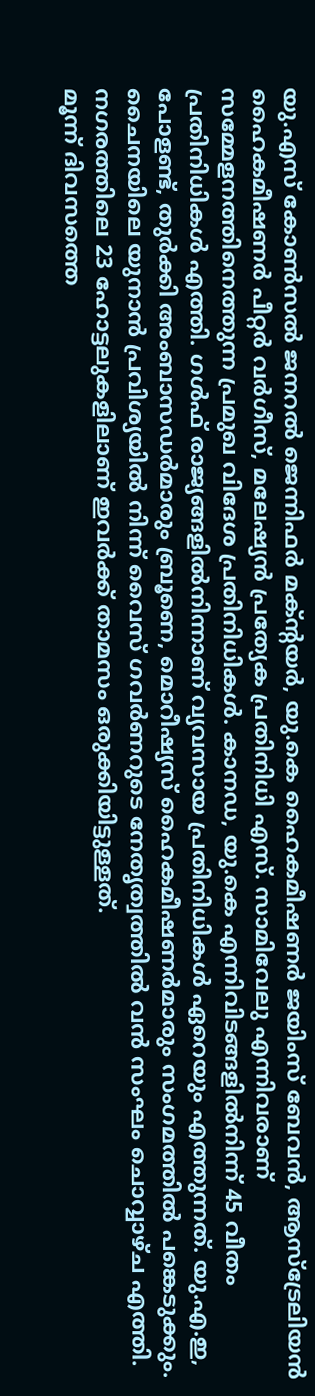യു.എസ് കോണ്‍സല്‍ ജനറല്‍ ജെന്നിഫര്‍ മക്ന്‍റയര്‍, യു.കെ ഹൈകമീഷണര്‍ ജയിംസ് ബേവന്‍, ആസ്ട്രേലിയന്‍ ഹൈകമീഷണര്‍ പീറ്റര്‍ വര്‍ഗീസ്, മലേഷ്യന്‍ പ്രത്യേക പ്രതിനിധി എസ്. സാമിവേലു എന്നിവരാണ് സമ്മേളനത്തിനെത്തുന്ന പ്രമുഖ വിദേശ പ്രതിനിധികള്‍. കാനഡ, യു.കെ എന്നിവിടങ്ങളില്‍നിന്ന് 45 വീതം പ്രതിനിധികള്‍ എത്തി. ഗള്‍ഫ് രാജ്യങ്ങളില്‍നിന്നാണ് വ്യവസായ പ്രതിനിധികള്‍ ഏറെയും എത്തുന്നത്. യു.എ.ഇ, പോളണ്ട്, തുര്‍ക്കി അംബാസഡര്‍മാരും ബ്രൂണെ, മൊറീഷ്യസ് ഹൈകമീഷണര്‍മാരും സംഗമത്തില്‍ പങ്കെടുക്കും. ചൈനയിലെ യുനാന്‍ പ്രവിശ്യയില്‍ നിന്ന് വൈസ് ഗവര്‍ണറുടെ നേതൃത്വത്തില്‍ വന്‍ സംഘം ചൊവ്വാഴ്ച എത്തി. നഗരത്തിലെ 23 ഹോട്ടലുകളിലാണ് ഇവര്‍ക്ക് താമസം ഒരുക്കിയിട്ടുള്ളത്.
മൂന്ന് ദിവസത്തെ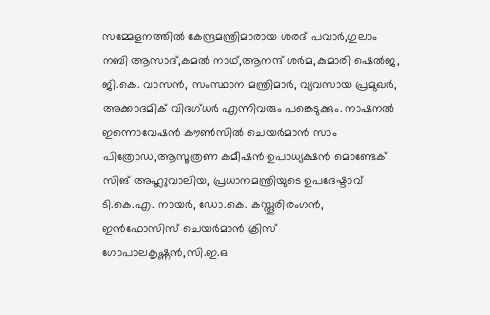സമ്മേളനത്തില്‍ കേന്ദ്രമന്ത്രിമാരായ ശരദ് പവാര്‍,ഗുലാം നബി ആസാദ്,കമല്‍ നാഥ്,ആനന്ദ് ശര്‍മ,കുമാരി ഷെല്‍ജ, ജി.കെ. വാസന്‍, സംസ്ഥാന മന്ത്രിമാര്‍, വ്യവസായ പ്രമുഖര്‍, അക്കാദമിക് വിദഗ്ധര്‍ എന്നിവരും പങ്കെടുക്കും. നാഷനല്‍ ഇന്നൊവേഷന്‍ കൗണ്‍സില്‍ ചെയര്‍മാന്‍ സാം പിത്രോഡ,ആസൂത്രണ കമീഷന്‍ ഉപാധ്യക്ഷന്‍ മൊണ്ടേക് സിങ് അഹ്ലുവാലിയ, പ്രധാനമന്ത്രിയുടെ ഉപദേഷ്ടാവ് ടി.കെ.എ. നായര്‍, ഡോ.കെ. കസ്തൂരിരംഗന്‍, ഇന്‍ഫോസിസ് ചെയര്‍മാന്‍ ക്രിസ് ഗോപാലകൃഷ്ണന്‍,സി.ഇ.ഒ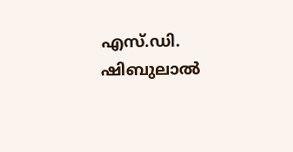എസ്.ഡി. ഷിബുലാല്‍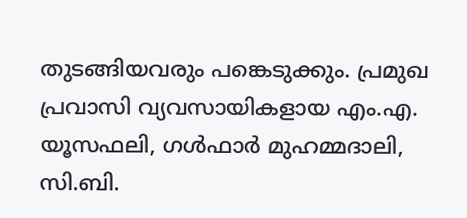തുടങ്ങിയവരും പങ്കെടുക്കും. പ്രമുഖ പ്രവാസി വ്യവസായികളായ എം.എ. യൂസഫലി, ഗള്‍ഫാര്‍ മുഹമ്മദാലി, സി.ബി.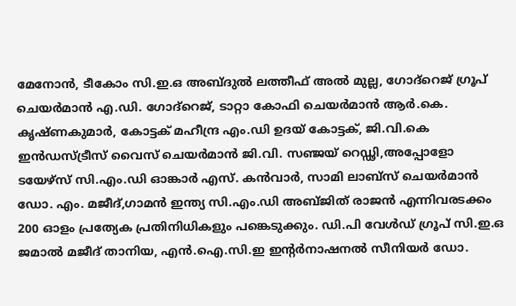മേനോന്‍, ടീകോം സി.ഇ.ഒ അബ്ദുല്‍ ലത്തീഫ് അല്‍ മുല്ല, ഗോദ്റെജ് ഗ്രൂപ് ചെയര്‍മാന്‍ എ.ഡി. ഗോദ്റെജ്, ടാറ്റാ കോഫി ചെയര്‍മാന്‍ ആര്‍.കെ. കൃഷ്ണകുമാര്‍, കോട്ടക് മഹീന്ദ്ര എം.ഡി ഉദയ് കോട്ടക്, ജി.വി.കെ ഇന്‍ഡസ്ട്രീസ് വൈസ് ചെയര്‍മാന്‍ ജി.വി. സഞ്ജയ് റെഡ്ഢി,അപ്പോളോ ടയേഴ്സ് സി.എം.ഡി ഓങ്കാര്‍ എസ്. കന്‍വാര്‍, സാമി ലാബ്സ് ചെയര്‍മാന്‍ ഡോ. എം. മജീദ്,ഗാമന്‍ ഇന്ത്യ സി.എം.ഡി അബ്ജിത് രാജന്‍ എന്നിവരടക്കം 200 ഓളം പ്രത്യേക പ്രതിനിധികളും പങ്കെടുക്കും. ഡി.പി വേള്‍ഡ് ഗ്രൂപ് സി.ഇ.ഒ ജമാല്‍ മജീദ് താനിയ, എന്‍.ഐ.സി.ഇ ഇന്‍റര്‍നാഷനല്‍ സീനിയര്‍ ഡോ.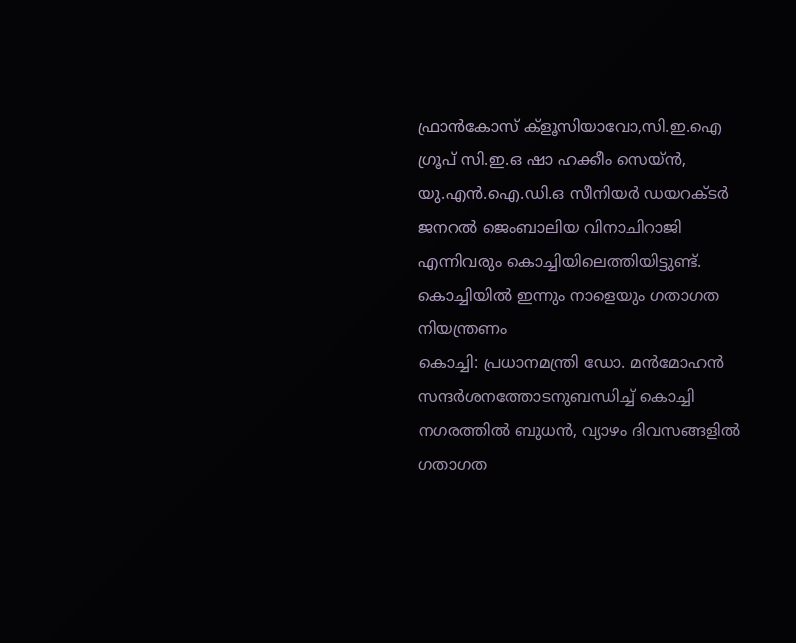ഫ്രാന്‍കോസ് ക്ളൂസിയാവോ,സി.ഇ.ഐ ഗ്രൂപ് സി.ഇ.ഒ ഷാ ഹക്കീം സെയ്ന്‍, യു.എന്‍.ഐ.ഡി.ഒ സീനിയര്‍ ഡയറക്ടര്‍ ജനറല്‍ ജെംബാലിയ വിനാചിറാജി എന്നിവരും കൊച്ചിയിലെത്തിയിട്ടുണ്ട്.
കൊച്ചിയില്‍ ഇന്നും നാളെയും ഗതാഗത നിയന്ത്രണം
കൊച്ചി: പ്രധാനമന്ത്രി ഡോ. മന്‍മോഹന്‍ സന്ദര്‍ശനത്തോടനുബന്ധിച്ച് കൊച്ചി നഗരത്തില്‍ ബുധന്‍, വ്യാഴം ദിവസങ്ങളില്‍ ഗതാഗത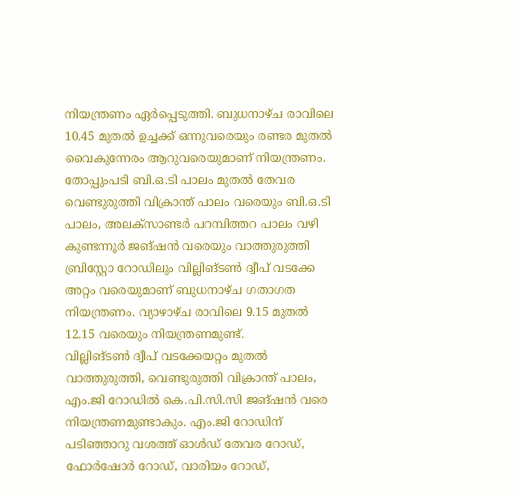നിയന്ത്രണം ഏര്‍പ്പെടുത്തി. ബുധനാഴ്ച രാവിലെ 10.45 മുതല്‍ ഉച്ചക്ക് ഒന്നുവരെയും രണ്ടര മുതല്‍ വൈകുന്നേരം ആറുവരെയുമാണ് നിയന്ത്രണം. തോപ്പുംപടി ബി.ഒ.ടി പാലം മുതല്‍ തേവര വെണ്ടുരുത്തി വിക്രാന്ത് പാലം വരെയും ബി.ഒ.ടി പാലം, അലക്സാണ്ടര്‍ പറമ്പിത്തറ പാലം വഴി കുണ്ടന്നൂര്‍ ജങ്ഷന്‍ വരെയും വാത്തുരുത്തി ബ്രിസ്റ്റോ റോഡിലും വില്ലിങ്ടണ്‍ ദ്വീപ് വടക്കേ അറ്റം വരെയുമാണ് ബുധനാഴ്ച ഗതാഗത നിയന്ത്രണം. വ്യാഴാഴ്ച രാവിലെ 9.15 മുതല്‍ 12.15 വരെയും നിയന്ത്രണമുണ്ട്.
വില്ലിങ്ടണ്‍ ദ്വീപ് വടക്കേയറ്റം മുതല്‍ വാത്തുരുത്തി, വെണ്ടുരുത്തി വിക്രാന്ത് പാലം, എം.ജി റോഡില്‍ കെ.പി.സി.സി ജങ്ഷന്‍ വരെ നിയന്ത്രണമുണ്ടാകും. എം.ജി റോഡിന് പടിഞ്ഞാറു വശത്ത് ഓള്‍ഡ് തേവര റോഡ്, ഫോര്‍ഷോര്‍ റോഡ്, വാരിയം റോഡ്,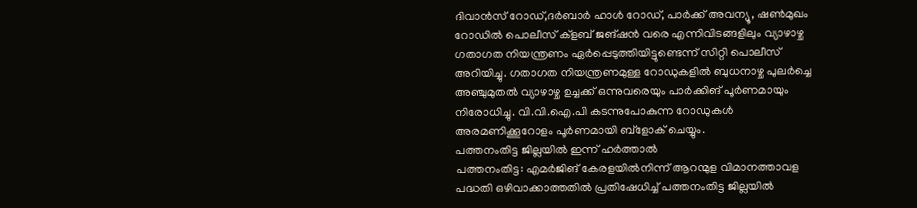ദിവാന്‍സ് റോഡ്,ദര്‍ബാര്‍ ഹാള്‍ റോഡ്, പാര്‍ക്ക് അവന്യൂ, ഷണ്‍മുഖം റോഡില്‍ പൊലീസ് ക്ളബ് ജങ്ഷന്‍ വരെ എന്നിവിടങ്ങളിലും വ്യാഴാഴ്ച ഗതാഗത നിയന്ത്രണം ഏര്‍പ്പെടുത്തിയിട്ടുണ്ടെന്ന് സിറ്റി പൊലീസ് അറിയിച്ചു. ഗതാഗത നിയന്ത്രണമുള്ള റോഡുകളില്‍ ബുധനാഴ്ച പുലര്‍ച്ചെ അഞ്ചുമുതല്‍ വ്യാഴാഴ്ച ഉച്ചക്ക് ഒന്നുവരെയും പാര്‍ക്കിങ് പൂര്‍ണമായും നിരോധിച്ചു. വി.വി.ഐ.പി കടന്നുപോകുന്ന റോഡുകള്‍ അരമണിക്കൂറോളം പൂര്‍ണമായി ബ്ളോക് ചെയ്യും.
പത്തനംതിട്ട ജില്ലയില്‍ ഇന്ന് ഹര്‍ത്താല്‍
പത്തനംതിട്ട: എമര്‍ജിങ് കേരളയില്‍നിന്ന് ആറന്മുള വിമാനത്താവള പദ്ധതി ഒഴിവാക്കാത്തതില്‍ പ്രതിഷേധിച്ച് പത്തനംതിട്ട ജില്ലയില്‍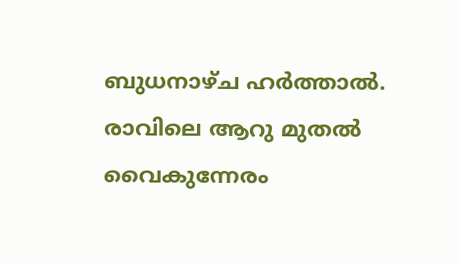ബുധനാഴ്ച ഹര്‍ത്താല്‍. രാവിലെ ആറു മുതല്‍ വൈകുന്നേരം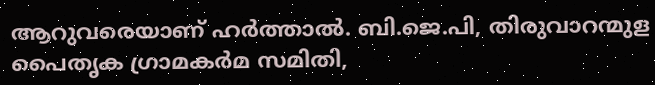ആറുവരെയാണ് ഹര്‍ത്താല്‍. ബി.ജെ.പി, തിരുവാറന്മുള പൈതൃക ഗ്രാമകര്‍മ സമിതി,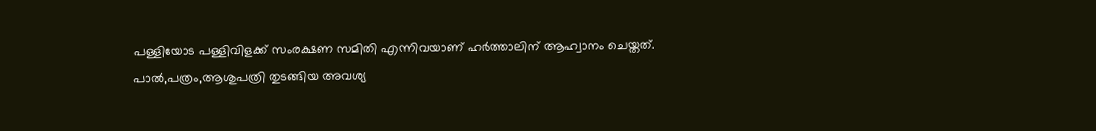പള്ളിയോട പള്ളിവിളക്ക് സംരക്ഷണ സമിതി എന്നിവയാണ് ഹര്‍ത്താലിന് ആഹ്വാനം ചെയ്തത്. പാല്‍,പത്രം,ആശുപത്രി തുടങ്ങിയ അവശ്യ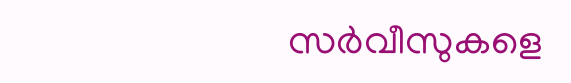സര്‍വീസുകളെ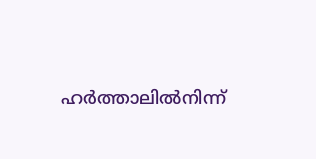ഹര്‍ത്താലില്‍നിന്ന്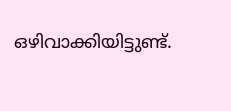ഒഴിവാക്കിയിട്ടുണ്ട്.